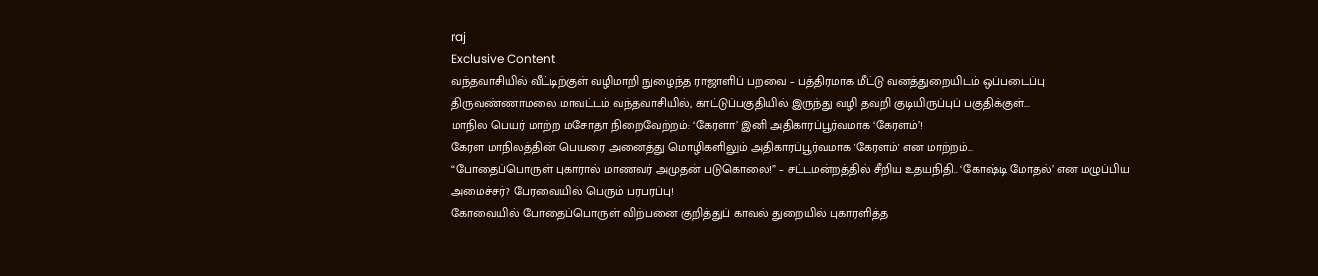raj
Exclusive Content
வந்தவாசியில் வீட்டிற்குள் வழிமாறி நுழைந்த ராஜாளிப் பறவை – பத்திரமாக மீட்டு வனத்துறையிடம் ஒப்படைப்பு
திருவண்ணாமலை மாவட்டம் வந்தவாசியில், காட்டுப்பகுதியில் இருந்து வழி தவறி குடியிருப்புப் பகுதிக்குள்...
மாநில பெயர் மாற்ற மசோதா நிறைவேற்றம்: ‘கேரளா’ இனி அதிகாரப்பூர்வமாக ‘கேரளம்’!
கேரள மாநிலத்தின் பெயரை அனைத்து மொழிகளிலும் அதிகாரப்பூர்வமாக 'கேரளம்' என மாற்றம்...
“போதைப்பொருள் புகாரால் மாணவர் அமுதன் படுகொலை!” – சட்டமன்றத்தில் சீறிய உதயநிதி.. ‘கோஷ்டி மோதல்’ என மழுப்பிய அமைச்சர்? பேரவையில் பெரும் பரபரப்பு!
கோவையில் போதைப்பொருள் விற்பனை குறித்துப் காவல் துறையில் புகாரளித்த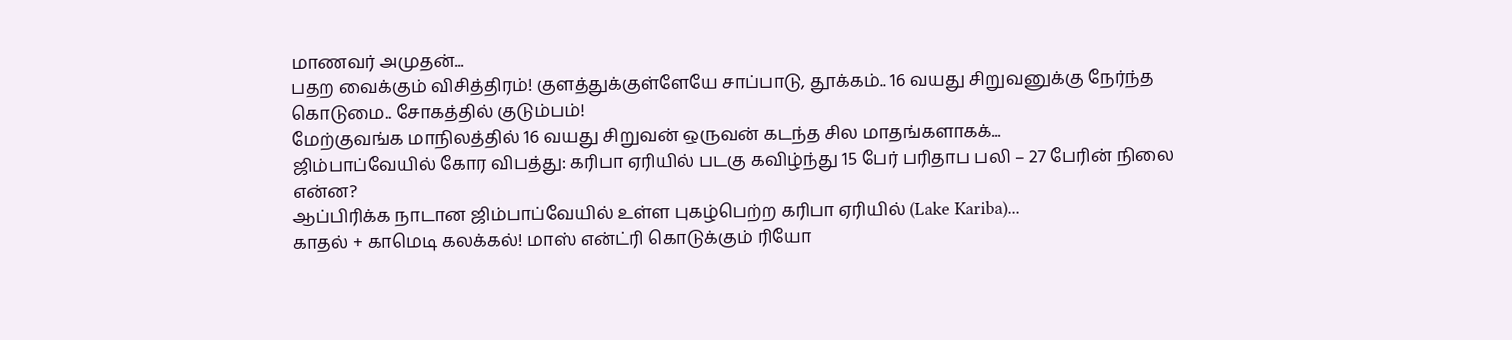மாணவர் அமுதன்...
பதற வைக்கும் விசித்திரம்! குளத்துக்குள்ளேயே சாப்பாடு, தூக்கம்.. 16 வயது சிறுவனுக்கு நேர்ந்த கொடுமை.. சோகத்தில் குடும்பம்!
மேற்குவங்க மாநிலத்தில் 16 வயது சிறுவன் ஒருவன் கடந்த சில மாதங்களாகக்...
ஜிம்பாப்வேயில் கோர விபத்து: கரிபா ஏரியில் படகு கவிழ்ந்து 15 பேர் பரிதாப பலி – 27 பேரின் நிலை என்ன?
ஆப்பிரிக்க நாடான ஜிம்பாப்வேயில் உள்ள புகழ்பெற்ற கரிபா ஏரியில் (Lake Kariba)...
காதல் + காமெடி கலக்கல்! மாஸ் என்ட்ரி கொடுக்கும் ரியோ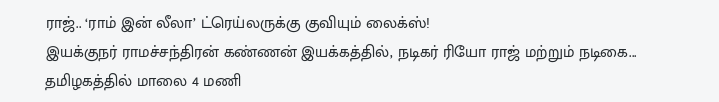ராஜ்.. ‘ராம் இன் லீலா’ ட்ரெய்லருக்கு குவியும் லைக்ஸ்!
இயக்குநர் ராமச்சந்திரன் கண்ணன் இயக்கத்தில், நடிகர் ரியோ ராஜ் மற்றும் நடிகை...
தமிழகத்தில் மாலை 4 மணி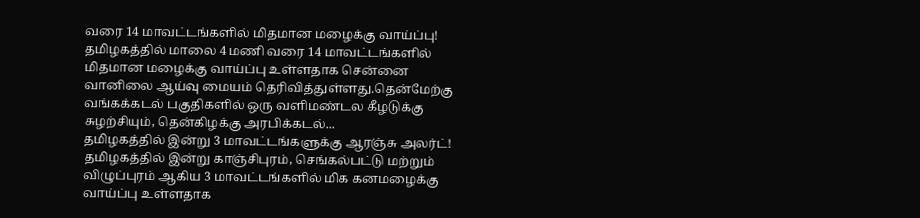வரை 14 மாவட்டங்களில் மிதமான மழைக்கு வாய்ப்பு!
தமிழகத்தில் மாலை 4 மணி வரை 14 மாவட்டங்களில் மிதமான மழைக்கு வாய்ப்பு உள்ளதாக சென்னை வானிலை ஆய்வு மையம் தெரிவித்துள்ளது.தென்மேற்கு வங்கக்கடல் பகுதிகளில் ஒரு வளிமண்டல கீழடுக்கு சுழற்சியும், தென்கிழக்கு அரபிக்கடல்...
தமிழகத்தில் இன்று 3 மாவட்டங்களுக்கு ஆரஞ்சு அலர்ட்!
தமிழகத்தில் இன்று காஞ்சிபுரம், செங்கல்பட்டு மற்றும் விழுப்புரம் ஆகிய 3 மாவட்டங்களில் மிக கனமழைக்கு வாய்ப்பு உள்ளதாக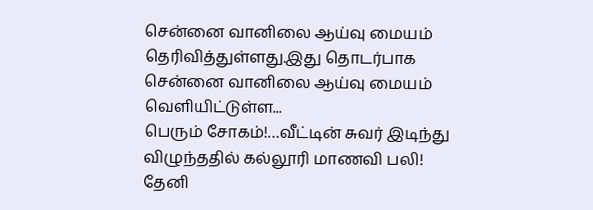சென்னை வானிலை ஆய்வு மையம் தெரிவித்துள்ளது.இது தொடர்பாக சென்னை வானிலை ஆய்வு மையம் வெளியிட்டுள்ள...
பெரும் சோகம்!…வீட்டின் சுவர் இடிந்து விழுந்ததில் கல்லூரி மாணவி பலி!
தேனி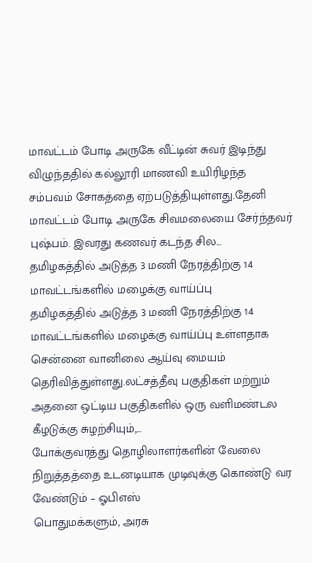மாவட்டம் போடி அருகே வீட்டின் சுவர் இடிந்து விழுந்ததில் கல்லூரி மாணவி உயிரிழந்த சம்பவம் சோகத்தை ஏற்படுத்தியுள்ளது.தேனி மாவட்டம் போடி அருகே சிவமலையை சேர்ந்தவர் புஷ்பம். இவரது கணவர் கடந்த சில...
தமிழகத்தில் அடுத்த 3 மணி நேரத்திற்கு 14 மாவட்டங்களில் மழைக்கு வாய்ப்பு
தமிழகத்தில் அடுத்த 3 மணி நேரத்திற்கு 14 மாவட்டங்களில் மழைக்கு வாய்ப்பு உள்ளதாக சென்னை வானிலை ஆய்வு மையம் தெரிவித்துள்ளது.லட்சத்தீவு பகுதிகள் மற்றும் அதனை ஒட்டிய பகுதிகளில் ஒரு வளிமண்டல கீழடுக்கு சுழற்சியும்,...
போக்குவரத்து தொழிலாளர்களின் வேலை நிறுத்தத்தை உடனடியாக முடிவுக்கு கொண்டு வர வேண்டும் – ஓபிஎஸ்
பொதுமக்களும், அரசு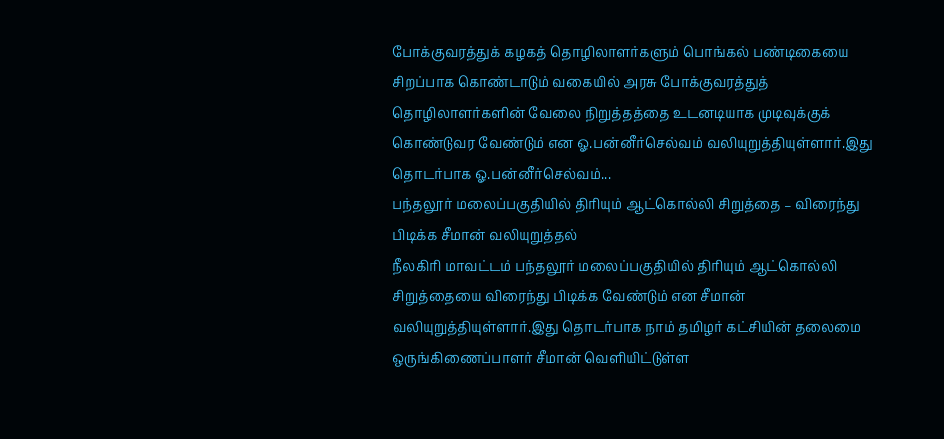போக்குவரத்துக் கழகத் தொழிலாளர்களும் பொங்கல் பண்டிகையை சிறப்பாக கொண்டாடும் வகையில் அரசு போக்குவரத்துத் தொழிலாளர்களின் வேலை நிறுத்தத்தை உடனடியாக முடிவுக்குக் கொண்டுவர வேண்டும் என ஓ.பன்னீர்செல்வம் வலியுறுத்தியுள்ளார்.இது தொடர்பாக ஓ.பன்னீர்செல்வம்...
பந்தலூர் மலைப்பகுதியில் திரியும் ஆட்கொல்லி சிறுத்தை – விரைந்து பிடிக்க சீமான் வலியுறுத்தல்
நீலகிரி மாவட்டம் பந்தலூர் மலைப்பகுதியில் திரியும் ஆட்கொல்லி சிறுத்தையை விரைந்து பிடிக்க வேண்டும் என சீமான் வலியுறுத்தியுள்ளார்.இது தொடர்பாக நாம் தமிழர் கட்சியின் தலைமை ஒருங்கிணைப்பாளர் சீமான் வெளியிட்டுள்ள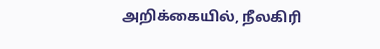அறிக்கையில், நீலகிரி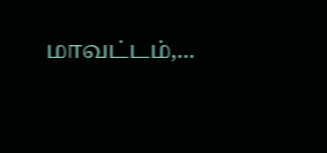மாவட்டம்,...